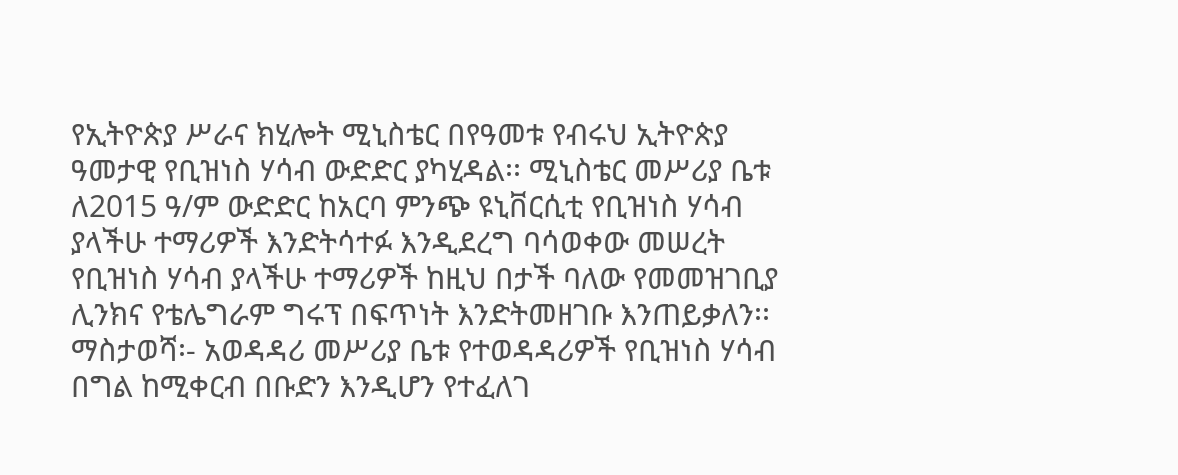የኢትዮጵያ ሥራና ክሂሎት ሚኒስቴር በየዓመቱ የብሩህ ኢትዮጵያ ዓመታዊ የቢዝነስ ሃሳብ ውድድር ያካሂዳል፡፡ ሚኒስቴር መሥሪያ ቤቱ ለ2015 ዓ/ም ውድድር ከአርባ ምንጭ ዩኒቨርሲቲ የቢዝነስ ሃሳብ ያላችሁ ተማሪዎች እንድትሳተፉ እንዲደረግ ባሳወቀው መሠረት የቢዝነስ ሃሳብ ያላችሁ ተማሪዎች ከዚህ በታች ባለው የመመዝገቢያ ሊንክና የቴሌግራም ግሩፕ በፍጥነት እንድትመዘገቡ እንጠይቃለን፡፡
ማስታወሻ፡- አወዳዳሪ መሥሪያ ቤቱ የተወዳዳሪዎች የቢዝነስ ሃሳብ በግል ከሚቀርብ በቡድን እንዲሆን የተፈለገ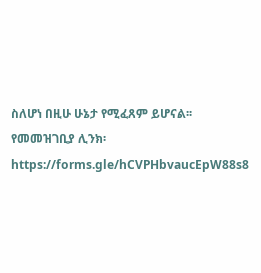ስለሆነ በዚሁ ሁኔታ የሚፈጸም ይሆናል፡፡
የመመዝገቢያ ሊንክ፡
https://forms.gle/hCVPHbvaucEpW88s8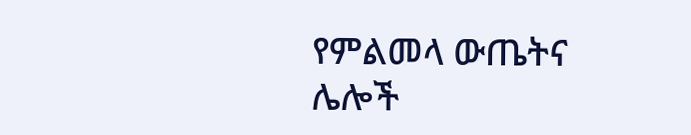የምልመላ ውጤትና ሌሎች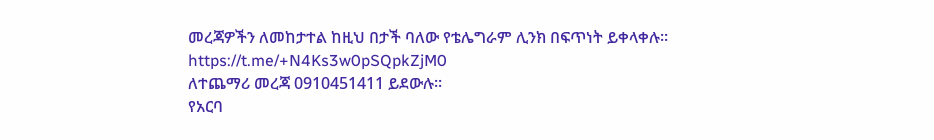መረጃዎችን ለመከታተል ከዚህ በታች ባለው የቴሌግራም ሊንክ በፍጥነት ይቀላቀሉ፡፡
https://t.me/+N4Ks3w0pSQpkZjM0
ለተጨማሪ መረጃ 0910451411 ይደውሉ፡፡
የአርባ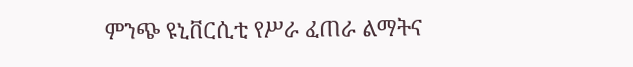ምንጭ ዩኒቨርሲቲ የሥራ ፈጠራ ልማትና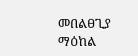መበልፀጊያ ማዕከል